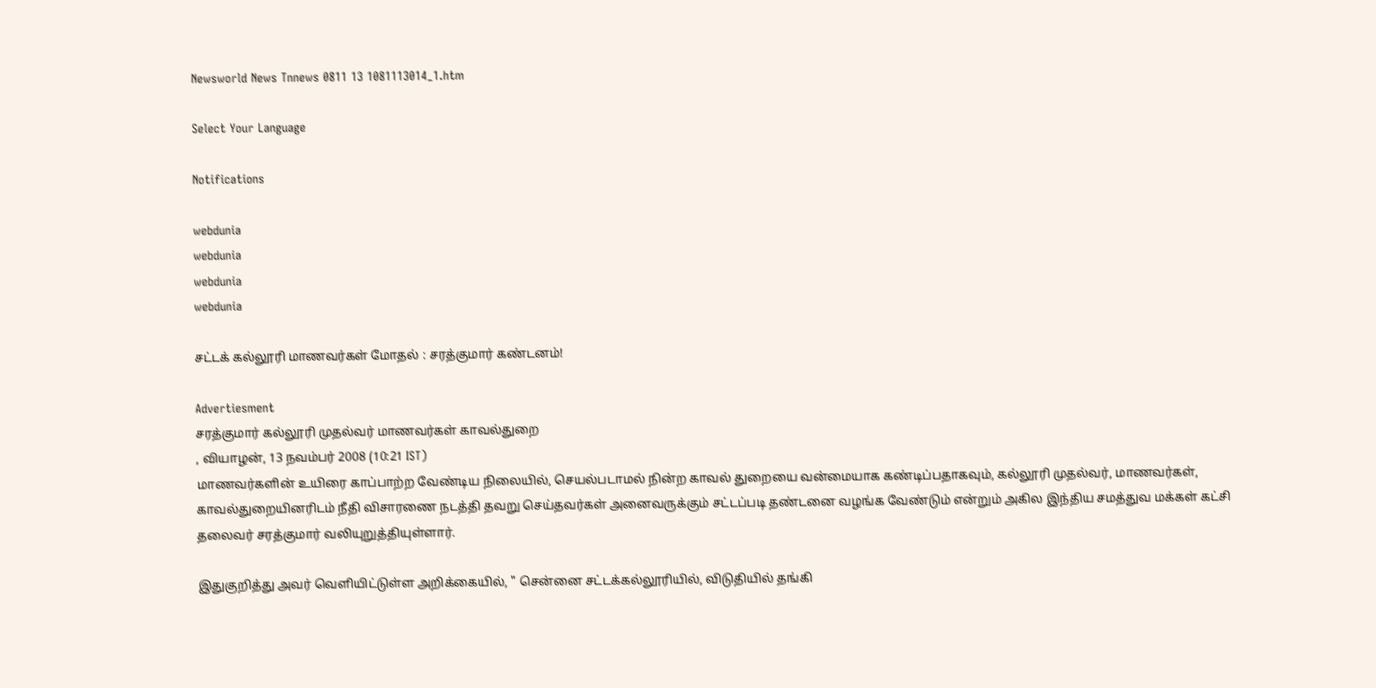Newsworld News Tnnews 0811 13 1081113014_1.htm

Select Your Language

Notifications

webdunia
webdunia
webdunia
webdunia

சட்டக் கல்லூரி மாணவர்கள் மோதல் : சரத்குமார் கண்டனம்!

Advertiesment
சரத்குமார் கல்லூரி முதல்வர் மாணவர்கள் காவல்துறை
, வியாழன், 13 நவம்பர் 2008 (10:21 IST)
மாணவ‌ர்க‌ளி‌ன் உயிரை காப்பாற்ற வேண்டிய நிலையில், செயல்படாமல் நின்ற காவ‌ல் துறையை வன்மையாக கண்டி‌ப்பதாகவு‌ம், கல்லூரி முதல்வர், மாணவர்கள், காவ‌ல்துறை‌யின‌ரிட‌ம் நீதி விசாரணை நடத்தி தவறு செய்தவர்கள் அனைவருக்கும் சட்டப்படி தண்டனை வழங்க வேண்டும் எ‌ன்று‌ம் அகில இந்திய சமத்துவ மக்கள் கட்சி தலைவர் சரத்குமார் வ‌லியுறு‌த்‌தியு‌ள்ளா‌ர்.

இதுகு‌றி‌த்து அவ‌ர் வெளியிட்டுள்ள அறிக்கையில், " சென்னை சட்டக்கல்லூரியில், விடுதியில் தங்கி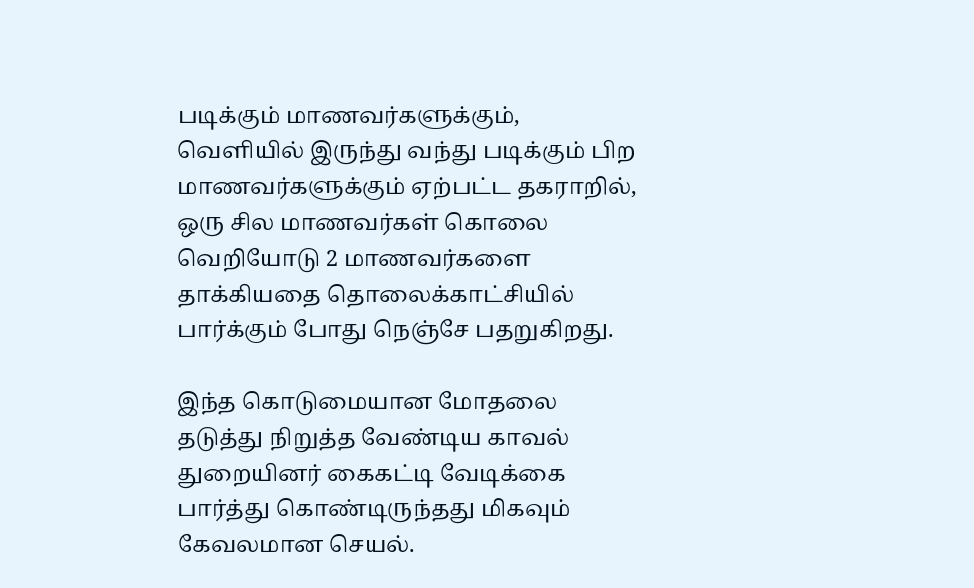படிக்கும் மாணவர்களுக்கும், வெளியில் இருந்து வந்து படிக்கும் பிற மாணவர்களுக்கும் ஏற்பட்ட தகராறில், ஒரு சில மாணவர்கள் கொலை வெறியோடு 2 மாணவர்களை தாக்கியதை தொலை‌க்கா‌ட்‌சி‌யி‌ல் பார்க்கும் போது நெஞ்சே பதறுகிறது.

இந்த கொடுமையான மோதலை தடுத்து நிறுத்த வேண்டிய கா‌வ‌ல் துறையினர் கைகட்டி வேடிக்கை பார்த்து கொண்டிருந்தது மிகவும் கேவலமான செயல்.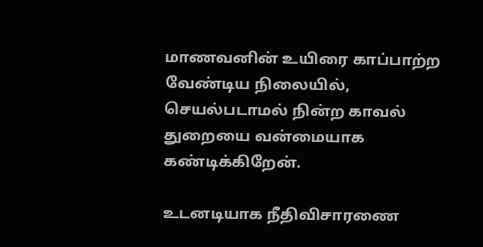மாணவனின் உயிரை காப்பாற்ற வேண்டிய நிலையில், செயல்படாமல் நின்ற கா‌வ‌ல் துறையை வன்மையாக கண்டிக்கிறேன்.

உடனடியாக நீதிவிசாரணை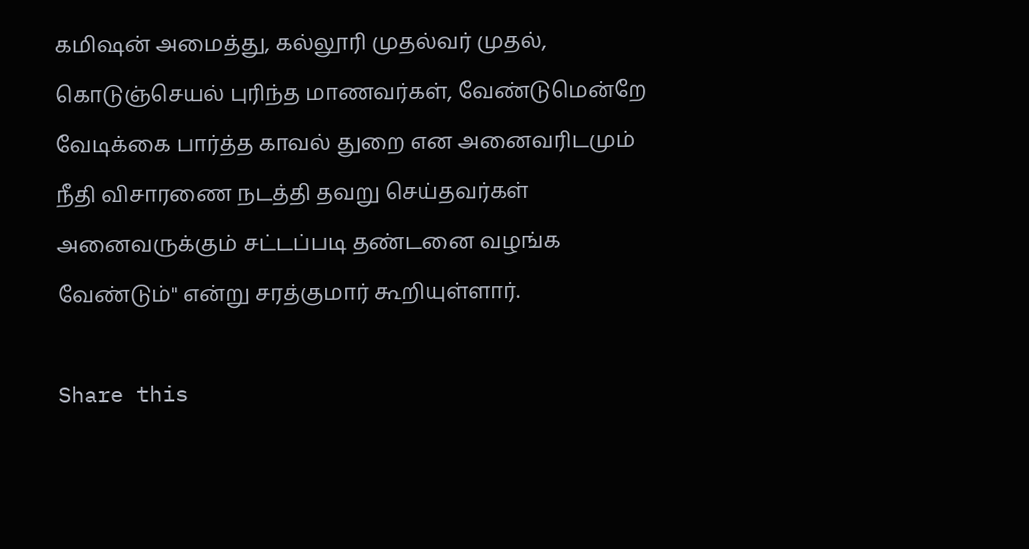கமிஷன் அமைத்து, கல்லூரி முதல்வர் முதல், கொடுஞ்செயல் புரிந்த மாணவர்கள், வேண்டுமென்றே வேடிக்கை பார்த்த காவ‌ல் துறை என அனைவரிடமும் நீதி விசாரணை நடத்தி தவறு செய்தவர்கள் அனைவருக்கும் சட்டப்படி தண்டனை வழங்க வேண்டும்" எ‌ன்று சரத்குமார் கூறியுள்ளார்.

Share this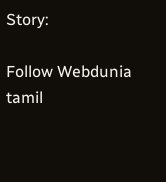Story:

Follow Webdunia tamil